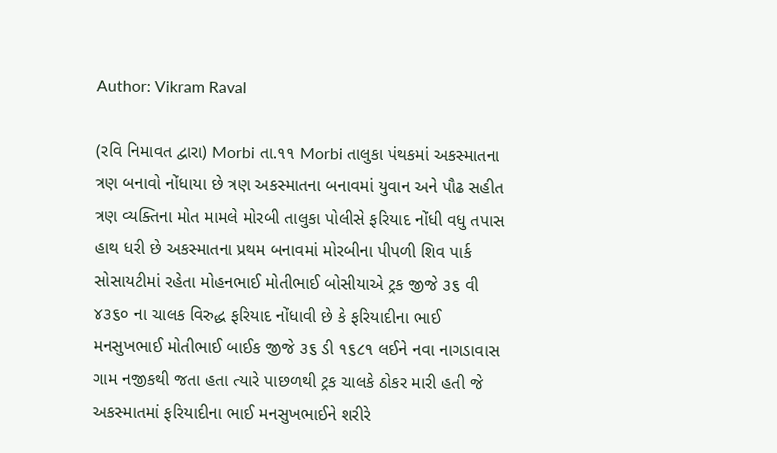Author: Vikram Raval

(રવિ નિમાવત દ્વારા) Morbi તા.૧૧ Morbi તાલુકા પંથકમાં અકસ્માતના ત્રણ બનાવો નોંધાયા છે ત્રણ અકસ્માતના બનાવમાં યુવાન અને પૌઢ સહીત ત્રણ વ્યક્તિના મોત મામલે મોરબી તાલુકા પોલીસે ફરિયાદ નોંધી વધુ તપાસ હાથ ધરી છે અકસ્માતના પ્રથમ બનાવમાં મોરબીના પીપળી શિવ પાર્ક સોસાયટીમાં રહેતા મોહનભાઈ મોતીભાઈ બોસીયાએ ટ્રક જીજે ૩૬ વી ૪૩૬૦ ના ચાલક વિરુદ્ધ ફરિયાદ નોંધાવી છે કે ફરિયાદીના ભાઈ મનસુખભાઈ મોતીભાઈ બાઈક જીજે ૩૬ ડી ૧૬૮૧ લઈને નવા નાગડાવાસ ગામ નજીકથી જતા હતા ત્યારે પાછળથી ટ્રક ચાલકે ઠોકર મારી હતી જે અકસ્માતમાં ફરિયાદીના ભાઈ મનસુખભાઈને શરીરે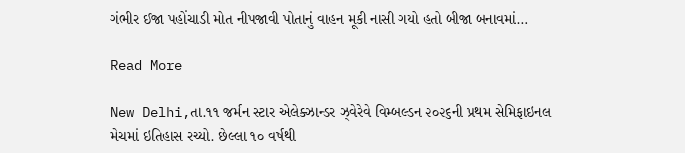ગંભીર ઈજા પહોંચાડી મોત નીપજાવી પોતાનું વાહન મૂકી નાસી ગયો હતો બીજા બનાવમાં…

Read More

New Delhi,તા.૧૧ જર્મન સ્ટાર એલેક્ઝાન્ડર ઝ્‌વેરેવે વિમ્બલ્ડન ૨૦૨૬ની પ્રથમ સેમિફાઇનલ મેચમાં ઇતિહાસ રચ્યો. છેલ્લા ૧૦ વર્ષથી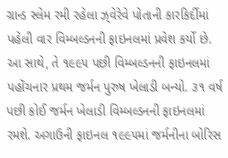ગ્રાન્ડ સ્લેમ રમી રહેલા ઝ્‌વેરેવે પોતાની કારકિર્દીમાં પહેલી વાર વિમ્બલ્ડનની ફાઇનલમાં પ્રવેશ કર્યો છે. આ સાથે, તે ૧૯૯૫ પછી વિમ્બલ્ડનની ફાઇનલમાં પહોંચનાર પ્રથમ જર્મન પુરુષ ખેલાડી બન્યો. ૩૧ વર્ષ પછી કોઈ જર્મન ખેલાડી વિમ્બલ્ડનની ફાઇનલમાં રમશે. અગાઉની ફાઇનલ ૧૯૯૫માં જર્મનીના બોરિસ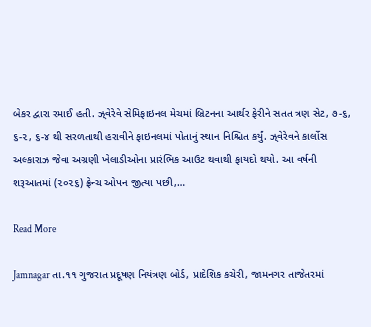બેકર દ્વારા રમાઈ હતી. ઝ્‌વેરેવે સેમિફાઇનલ મેચમાં બ્રિટનના આર્થર ફેરીને સતત ત્રણ સેટ, ૭-૬, ૬-૨, ૬-૪ થી સરળતાથી હરાવીને ફાઇનલમાં પોતાનું સ્થાન નિશ્ચિત કર્યું. ઝ્‌વેરેવને કાર્લોસ અલ્કારાઝ જેવા અગ્રણી ખેલાડીઓના પ્રારંભિક આઉટ થવાથી ફાયદો થયો. આ વર્ષની શરૂઆતમાં (૨૦૨૬) ફ્રેન્ચ ઓપન જીત્યા પછી,…

Read More

Jamnagar તા.૧૧ ગુજરાત પ્રદૂષણ નિયંત્રણ બોર્ડ, પ્રાદેશિક કચેરી, જામનગર તાજેતરમાં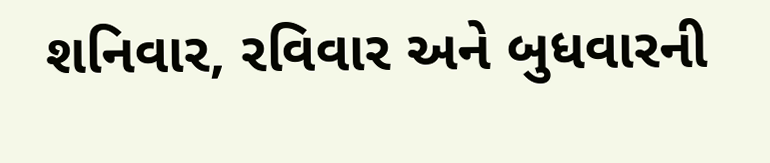શનિવાર, રવિવાર અને બુધવારની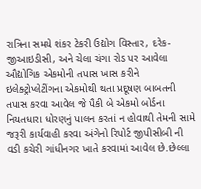રાત્રિના સમયે શંકર ટેકરી ઉદ્યોગ વિસ્તાર, દરેક- જીઆઇડીસી, અને ચેલા ચંગા રોડ પર આવેલા ઔદ્યોગિક એકમોની તપાસ ખાસ કરીને ઇલેક્ટ્રોપ્લેટીંગના એકમોથી થતા પ્રદૂષણ બાબતની તપાસ કરવા આવેલ જે પૈકી બે એકમો બોર્ડના નિયતધારા ધોરણનું પાલન કરતાં ન હોવાથી તેમની સામે જરૂરી કાર્યવાહી કરવા અંગેનો રિપોર્ટ જીપીસીબી ની વડી કચેરી ગાંધીનગર ખાતે કરવામાં આવેલ છે.છેલ્લા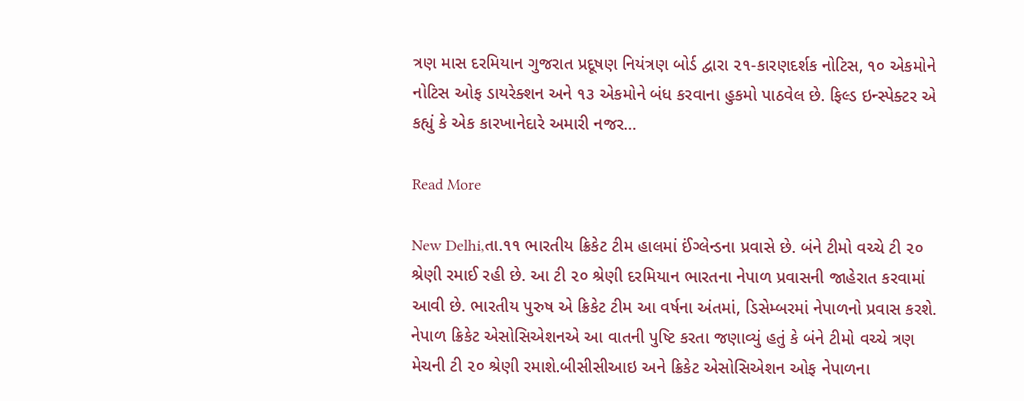ત્રણ માસ દરમિયાન ગુજરાત પ્રદૂષણ નિયંત્રણ બોર્ડ દ્વારા ૨૧-કારણદર્શક નોટિસ, ૧૦ એકમોને નોટિસ ઓફ ડાયરેક્શન અને ૧૩ એકમોને બંધ કરવાના હુકમો પાઠવેલ છે. ફિલ્ડ ઇન્સ્પેક્ટર એ કહ્યું કે એક કારખાનેદારે અમારી નજર…

Read More

New Delhi,તા.૧૧ ભારતીય ક્રિકેટ ટીમ હાલમાં ઈંગ્લેન્ડના પ્રવાસે છે. બંને ટીમો વચ્ચે ટી ૨૦ શ્રેણી રમાઈ રહી છે. આ ટી ૨૦ શ્રેણી દરમિયાન ભારતના નેપાળ પ્રવાસની જાહેરાત કરવામાં આવી છે. ભારતીય પુરુષ એ ક્રિકેટ ટીમ આ વર્ષના અંતમાં, ડિસેમ્બરમાં નેપાળનો પ્રવાસ કરશે. નેપાળ ક્રિકેટ એસોસિએશનએ આ વાતની પુષ્ટિ કરતા જણાવ્યું હતું કે બંને ટીમો વચ્ચે ત્રણ મેચની ટી ૨૦ શ્રેણી રમાશે.બીસીસીઆઇ અને ક્રિકેટ એસોસિએશન ઓફ નેપાળના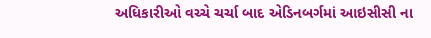અધિકારીઓ વચ્ચે ચર્ચા બાદ એડિનબર્ગમાં આઇસીસી ના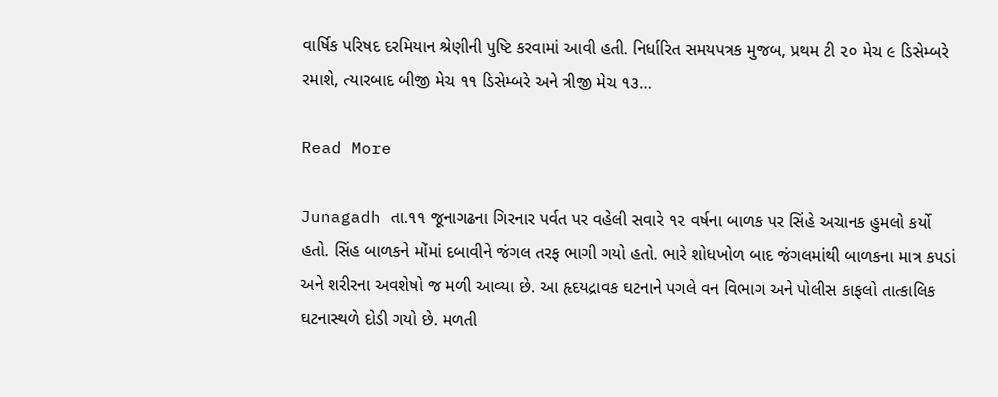વાર્ષિક પરિષદ દરમિયાન શ્રેણીની પુષ્ટિ કરવામાં આવી હતી. નિર્ધારિત સમયપત્રક મુજબ, પ્રથમ ટી ૨૦ મેચ ૯ ડિસેમ્બરે રમાશે, ત્યારબાદ બીજી મેચ ૧૧ ડિસેમ્બરે અને ત્રીજી મેચ ૧૩…

Read More

Junagadh તા.૧૧ જૂનાગઢના ગિરનાર પર્વત પર વહેલી સવારે ૧૨ વર્ષના બાળક પર સિંહે અચાનક હુમલો કર્યો હતો. સિંહ બાળકને મોંમાં દબાવીને જંગલ તરફ ભાગી ગયો હતો. ભારે શોધખોળ બાદ જંગલમાંથી બાળકના માત્ર કપડાં અને શરીરના અવશેષો જ મળી આવ્યા છે. આ હૃદયદ્રાવક ઘટનાને પગલે વન વિભાગ અને પોલીસ કાફલો તાત્કાલિક ઘટનાસ્થળે દોડી ગયો છે. મળતી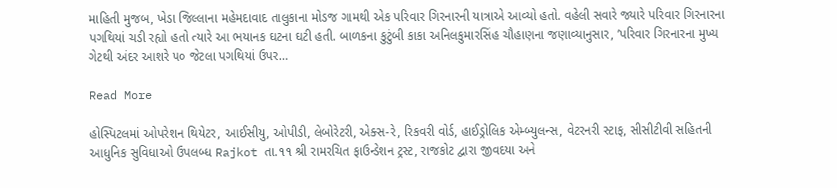માહિતી મુજબ, ખેડા જિલ્લાના મહેમદાવાદ તાલુકાના મોડજ ગામથી એક પરિવાર ગિરનારની યાત્રાએ આવ્યો હતો. વહેલી સવારે જ્યારે પરિવાર ગિરનારના પગથિયાં ચડી રહ્યો હતો ત્યારે આ ભયાનક ઘટના ઘટી હતી. બાળકના કુટુંબી કાકા અનિલકુમારસિંહ ચૌહાણના જણાવ્યાનુસાર, ’પરિવાર ગિરનારના મુખ્ય ગેટથી અંદર આશરે ૫૦ જેટલા પગથિયાં ઉપર…

Read More

હોસ્પિટલમાં ઓપરેશન થિયેટર, આઈસીયુ, ઓપીડી, લેબોરેટરી, એક્સ-રે, રિકવરી વોર્ડ, હાઈડ્રોલિક એમ્બ્યુલન્સ, વેટરનરી સ્ટાફ, સીસીટીવી સહિતની આધુનિક સુવિધાઓ ઉપલબ્ધ Rajkot તા.૧૧ શ્રી રામરચિત ફાઉન્ડેશન ટ્રસ્ટ, રાજકોટ દ્વારા જીવદયા અને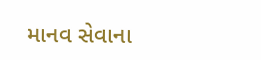માનવ સેવાના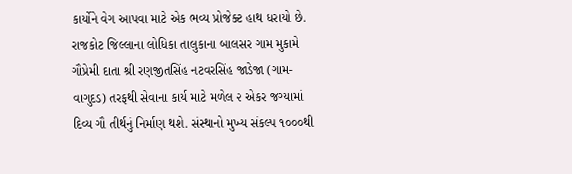કાર્યોને વેગ આપવા માટે એક ભવ્ય પ્રોજેક્ટ હાથ ધરાયો છે. રાજકોટ જિલ્લાના લોધિકા તાલુકાના બાલસર ગામ મુકામે ગૌપ્રેમી દાતા શ્રી રણજીતસિંહ નટવરસિંહ જાડેજા (ગામ-વાગુદડ) તરફથી સેવાના કાર્ય માટે મળેલ ૨ એકર જગ્યામાં દિવ્ય ગૌ તીર્થનું નિર્માણ થશે. સંસ્થાનો મુખ્ય સંકલ્પ ૧૦૦૦થી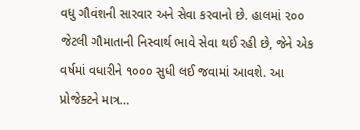વધુ ગૌવંશની સારવાર અને સેવા કરવાનો છે. હાલમાં ૨૦૦ જેટલી ગૌમાતાની નિસ્વાર્થ ભાવે સેવા થઈ રહી છે, જેને એક વર્ષમાં વધારીને ૧૦૦૦ સુધી લઈ જવામાં આવશે. આ પ્રોજેક્ટને માત્ર…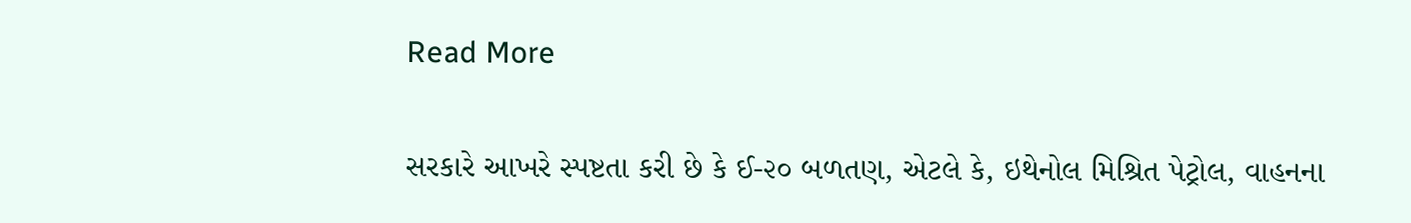Read More

સરકારે આખરે સ્પષ્ટતા કરી છે કે ઈ-૨૦ બળતણ, એટલે કે, ઇથેનોલ મિશ્રિત પેટ્રોલ, વાહનના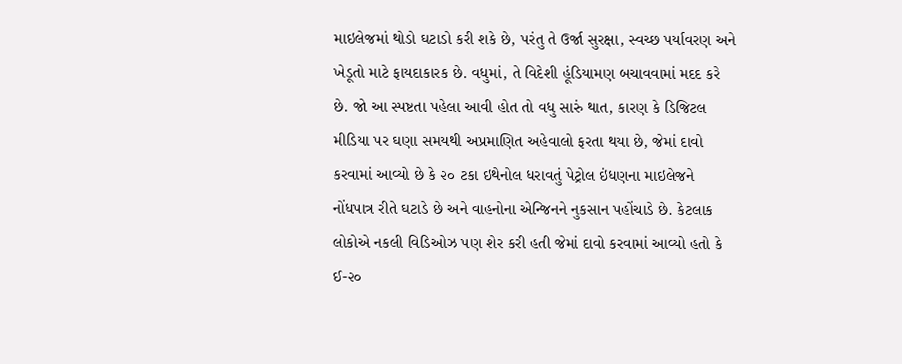માઇલેજમાં થોડો ઘટાડો કરી શકે છે, પરંતુ તે ઉર્જા સુરક્ષા, સ્વચ્છ પર્યાવરણ અને ખેડૂતો માટે ફાયદાકારક છે. વધુમાં, તે વિદેશી હૂંડિયામણ બચાવવામાં મદદ કરે છે. જો આ સ્પષ્ટતા પહેલા આવી હોત તો વધુ સારું થાત, કારણ કે ડિજિટલ મીડિયા પર ઘણા સમયથી અપ્રમાણિત અહેવાલો ફરતા થયા છે, જેમાં દાવો કરવામાં આવ્યો છે કે ૨૦ ટકા ઇથેનોલ ધરાવતું પેટ્રોલ ઇંધણના માઇલેજને નોંધપાત્ર રીતે ઘટાડે છે અને વાહનોના એન્જિનને નુકસાન પહોંચાડે છે. કેટલાક લોકોએ નકલી વિડિઓઝ પણ શેર કરી હતી જેમાં દાવો કરવામાં આવ્યો હતો કે ઈ-૨૦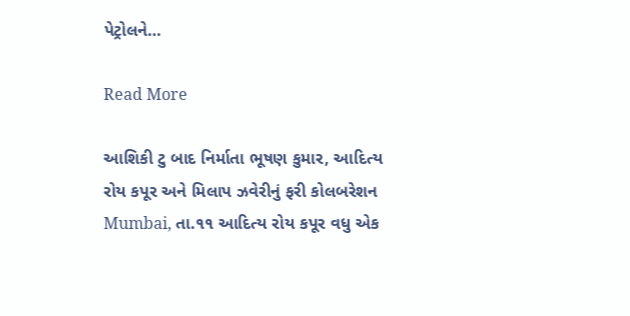પેટ્રોલને…

Read More

આશિકી ટુ બાદ નિર્માતા ભૂષણ કુમાર, આદિત્ય રોય કપૂર અને મિલાપ ઝવેરીનું ફરી કોલબરેશન Mumbai, તા.૧૧ આદિત્ય રોય કપૂર વધુ એક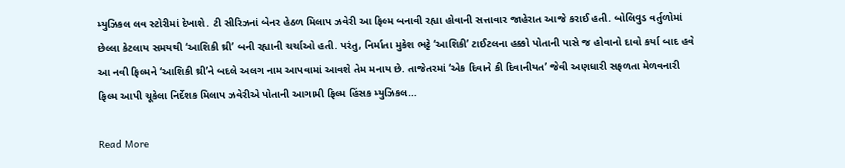મ્યુઝિકલ લવ સ્ટોરીમાં દેખાશે. ટી સીરિઝનાં બેનર હેઠળ મિલાપ ઝવેરી આ ફિલ્મ બનાવી રહ્યા હોવાની સત્તાવાર જાહેરાત આજે કરાઈ હતી. બોલિવુડ વર્તુળોમાં છેલ્લા કેટલાય સમયથી ‘આશિકી થ્રી’ બની રહ્યાની ચર્ચાઓ હતી. પરંતુ, નિર્માતા મુકેશ ભટ્ટે ‘આશિકી’ ટાઈટલના હક્કો પોતાની પાસે જ હોવાનો દાવો કર્યા બાદ હવે આ નવી ફિલ્મને ‘આશિકી થ્રી’ને બદલે અલગ નામ આપવામાં આવશે તેમ મનાય છે. તાજેતરમાં ‘એક દિવાને કી દિવાનીયત’ જેવી અણધારી સફળતા મેળવનારી ફિલ્મ આપી ચૂકેલા નિર્દેશક મિલાપ ઝવેરીએ પોતાની આગામી ફિલ્મ હિંસક મ્યુઝિકલ…

Read More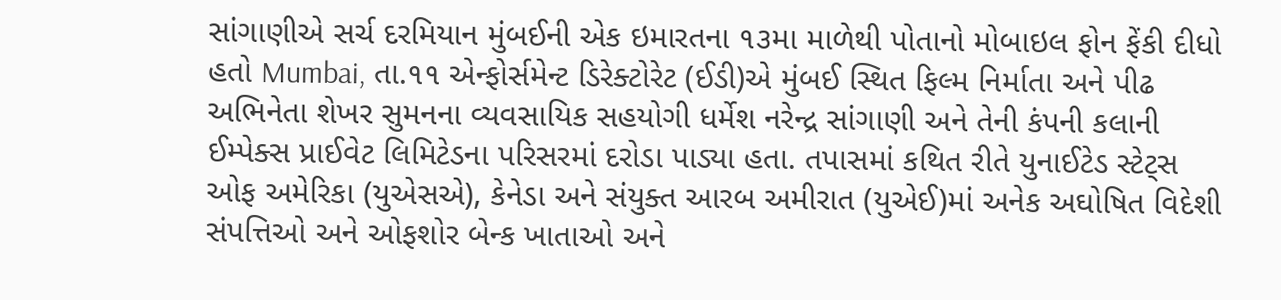સાંગાણીએ સર્ચ દરમિયાન મુંબઈની એક ઇમારતના ૧૩મા માળેથી પોતાનો મોબાઇલ ફોન ફેંકી દીધો હતો Mumbai, તા.૧૧ એન્ફોર્સમેન્ટ ડિરેક્ટોરેટ (ઈડી)એ મુંબઈ સ્થિત ફિલ્મ નિર્માતા અને પીઢ અભિનેતા શેખર સુમનના વ્યવસાયિક સહયોગી ધર્મેશ નરેન્દ્ર સાંગાણી અને તેની કંપની કલાની ઈમ્પેક્સ પ્રાઈવેટ લિમિટેડના પરિસરમાં દરોડા પાડ્યા હતા. તપાસમાં કથિત રીતે યુનાઈટેડ સ્ટેટ્‌સ ઓફ અમેરિકા (યુએસએ), કેનેડા અને સંયુક્ત આરબ અમીરાત (યુએઈ)માં અનેક અઘોષિત વિદેશી સંપત્તિઓ અને ઓફશોર બેન્ક ખાતાઓ અને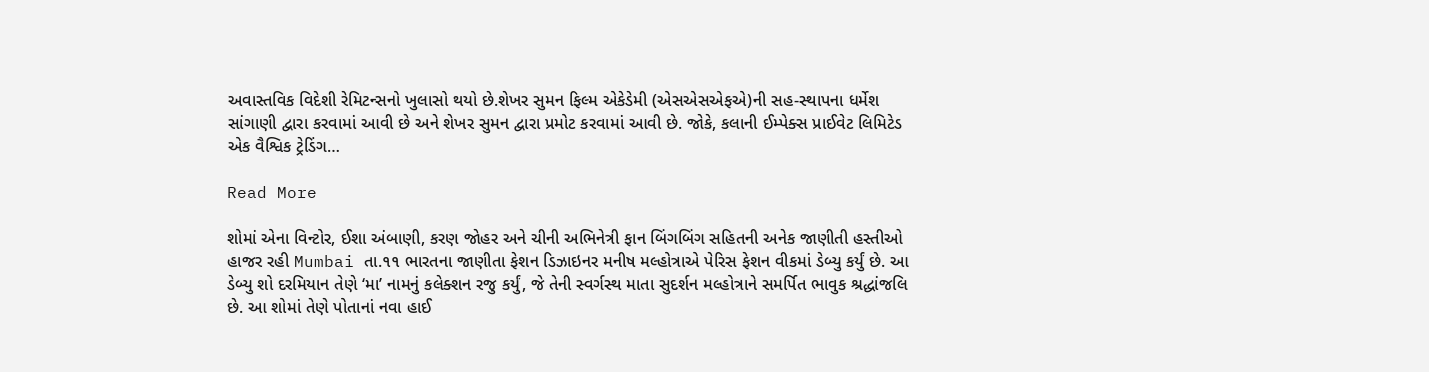અવાસ્તવિક વિદેશી રેમિટન્સનો ખુલાસો થયો છે.શેખર સુમન ફિલ્મ એકેડેમી (એસએસએફએ)ની સહ-સ્થાપના ધર્મેશ સાંગાણી દ્વારા કરવામાં આવી છે અને શેખર સુમન દ્વારા પ્રમોટ કરવામાં આવી છે. જોકે, કલાની ઈમ્પેક્સ પ્રાઈવેટ લિમિટેડ એક વૈશ્વિક ટ્રેડિંગ…

Read More

શોમાં એના વિન્ટોર, ઈશા અંબાણી, કરણ જોહર અને ચીની અભિનેત્રી ફાન બિંગબિંગ સહિતની અનેક જાણીતી હસ્તીઓ હાજર રહી Mumbai તા.૧૧ ભારતના જાણીતા ફેશન ડિઝાઇનર મનીષ મલ્હોત્રાએ પેરિસ ફેશન વીકમાં ડેબ્યુ કર્યું છે. આ ડેબ્યુ શો દરમિયાન તેણે ‘મા’ નામનું કલેક્શન રજુ કર્યું, જે તેની સ્વર્ગસ્થ માતા સુદર્શન મલ્હોત્રાને સમર્પિત ભાવુક શ્રદ્ધાંજલિ છે. આ શોમાં તેણે પોતાનાં નવા હાઈ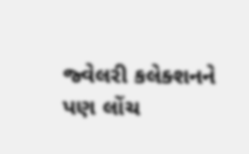જ્વેલરી કલેક્શનને પણ લોંચ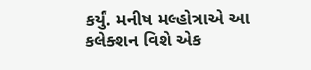કર્યું. મનીષ મલ્હોત્રાએ આ કલેક્શન વિશે એક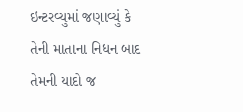ઇન્ટરવ્યુમાં જણાવ્યું કે તેની માતાના નિધન બાદ તેમની યાદો જ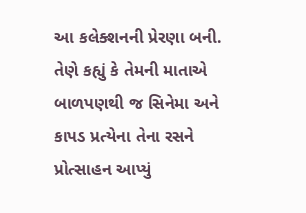આ કલેક્શનની પ્રેરણા બની. તેણે કહ્યું કે તેમની માતાએ બાળપણથી જ સિનેમા અને કાપડ પ્રત્યેના તેના રસને પ્રોત્સાહન આપ્યું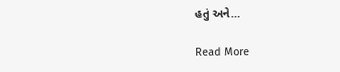હતું અને…

Read More